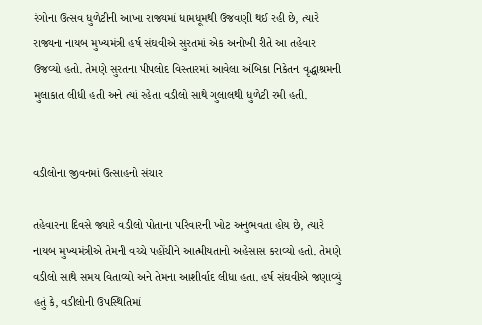રંગોના ઉત્સવ ધુળેટીની આખા રાજ્યમાં ધામધૂમથી ઉજવણી થઈ રહી છે, ત્યારે રાજ્યના નાયબ મુખ્યમંત્રી હર્ષ સંઘવીએ સુરતમાં એક અનોખી રીતે આ તહેવાર ઉજવ્યો હતો. તેમણે સુરતના પીપલોદ વિસ્તારમાં આવેલા અંબિકા નિકેતન વૃદ્ધાશ્રમની મુલાકાત લીધી હતી અને ત્યાં રહેતા વડીલો સાથે ગુલાલથી ધુળેટી રમી હતી.


વડીલોના જીવનમાં ઉત્સાહનો સંચાર

તહેવારના દિવસે જ્યારે વડીલો પોતાના પરિવારની ખોટ અનુભવતા હોય છે, ત્યારે નાયબ મુખ્યમંત્રીએ તેમની વચ્ચે પહોંચીને આત્મીયતાનો અહેસાસ કરાવ્યો હતો. તેમણે વડીલો સાથે સમય વિતાવ્યો અને તેમના આશીર્વાદ લીધા હતા. હર્ષ સંઘવીએ જણાવ્યું હતું કે, વડીલોની ઉપસ્થિતિમાં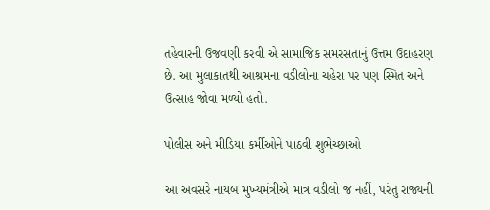તહેવારની ઉજવણી કરવી એ સામાજિક સમરસતાનું ઉત્તમ ઉદાહરણ છે. આ મુલાકાતથી આશ્રમના વડીલોના ચહેરા પર પણ સ્મિત અને ઉત્સાહ જોવા મળ્યો હતો.

પોલીસ અને મીડિયા કર્મીઓને પાઠવી શુભેચ્છાઓ

આ અવસરે નાયબ મુખ્યમંત્રીએ માત્ર વડીલો જ નહીં, પરંતુ રાજ્યની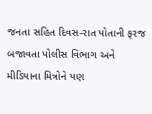જનતા સહિત દિવસ-રાત પોતાની ફરજ બજાવતા પોલીસ વિભાગ અને મીડિયાના મિત્રોને પણ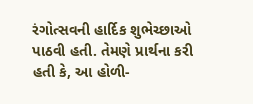રંગોત્સવની હાર્દિક શુભેચ્છાઓ પાઠવી હતી. તેમણે પ્રાર્થના કરી હતી કે, આ હોળી-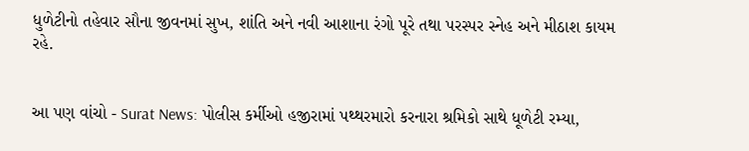ધુળેટીનો તહેવાર સૌના જીવનમાં સુખ, શાંતિ અને નવી આશાના રંગો પૂરે તથા પરસ્પર સ્નેહ અને મીઠાશ કાયમ રહે.


આ પણ વાંચો - Surat News: પોલીસ કર્મીઓ હજીરામાં પથ્થરમારો કરનારા શ્રમિકો સાથે ધૂળેટી રમ્યા,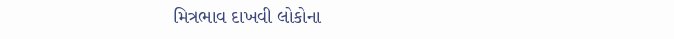મિત્રભાવ દાખવી લોકોના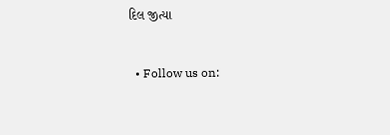દિલ જીત્યા


  • Follow us on: